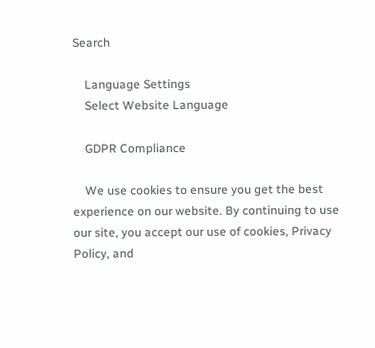Search

    Language Settings
    Select Website Language

    GDPR Compliance

    We use cookies to ensure you get the best experience on our website. By continuing to use our site, you accept our use of cookies, Privacy Policy, and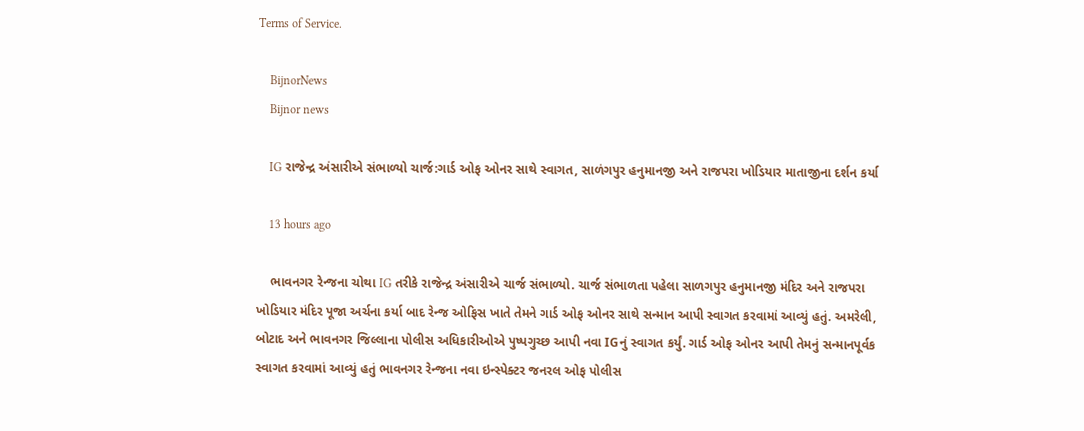Terms of Service.

    BijnorNews
    Bijnor news

    IG રાજેન્દ્ર અંસારીએ સંભાળ્યો ચાર્જ:ગાર્ડ ઓફ ઓનર સાથે સ્વાગત, સાળંગપુર હનુમાનજી અને રાજપરા ખોડિયાર માતાજીના દર્શન કર્યા

    13 hours ago

    ભાવનગર રેન્જના ચોથા IG તરીકે રાજેન્દ્ર અંસારીએ ચાર્જ સંભાળ્યો. ચાર્જ સંભાળતા પહેલા સાળગપુર હનુમાનજી મંદિર અને રાજપરા ખોડિયાર મંદિર પૂજા અર્ચના કર્યા બાદ રેન્જ ઓફિસ ખાતે તેમને ગાર્ડ ઓફ ઓનર સાથે સન્માન આપી સ્વાગત કરવામાં આવ્યું હતું. અમરેલી, બોટાદ અને ભાવનગર જિલ્લાના પોલીસ અધિકારીઓએ પુષ્પગુચ્છ આપી નવા IGનું સ્વાગત કર્યું. ગાર્ડ ઓફ ઓનર આપી તેમનું સન્માનપૂર્વક સ્વાગત કરવામાં આવ્યું હતું ભાવનગર રેન્જના નવા ઇન્સ્પેક્ટર જનરલ ઓફ પોલીસ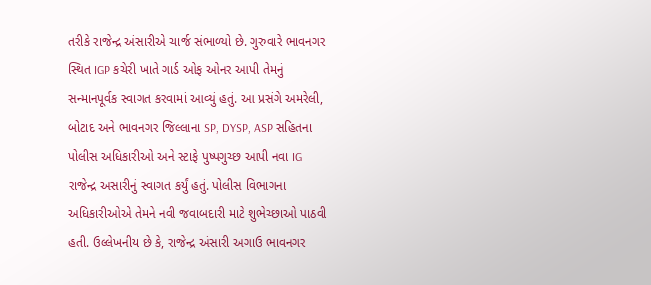તરીકે રાજેન્દ્ર અંસારીએ ચાર્જ સંભાળ્યો છે. ગુરુવારે ભાવનગર સ્થિત IGP કચેરી ખાતે ગાર્ડ ઓફ ઓનર આપી તેમનું સન્માનપૂર્વક સ્વાગત કરવામાં આવ્યું હતું. આ પ્રસંગે અમરેલી, બોટાદ અને ભાવનગર જિલ્લાના SP, DYSP, ASP સહિતના પોલીસ અધિકારીઓ અને સ્ટાફે પુષ્પગુચ્છ આપી નવા IG રાજેન્દ્ર અસારીનું સ્વાગત કર્યું હતું. પોલીસ વિભાગના અધિકારીઓએ તેમને નવી જવાબદારી માટે શુભેચ્છાઓ પાઠવી હતી. ઉલ્લેખનીય છે કે, રાજેન્દ્ર અંસારી અગાઉ ભાવનગર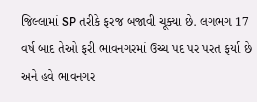જિલ્લામાં SP તરીકે ફરજ બજાવી ચૂક્યા છે. લગભગ 17 વર્ષ બાદ તેઓ ફરી ભાવનગરમાં ઉચ્ચ પદ પર પરત ફર્યા છે અને હવે ભાવનગર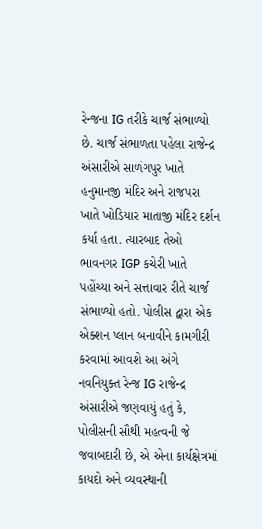રેન્જના IG તરીકે ચાર્જ સંભાળ્યો છે. ચાર્જ સંભાળતા પહેલા રાજેન્દ્ર અંસારીએ સાળંગપુર ખાતે હનુમાનજી મંદિર અને રાજપરા ખાતે ખોડિયાર માતાજી મંદિર દર્શન કર્યા હતા. ત્યારબાદ તેઓ ભાવનગર IGP કચેરી ખાતે પહોંચ્યા અને સત્તાવાર રીતે ચાર્જ સંભાળ્યો હતો. પોલીસ દ્વારા એક એક્શન પ્લાન બનાવીને કામગીરી કરવામાં આવશે આ અંગે નવનિયુક્ત રેન્જ IG રાજેન્દ્ર અંસારીએ જણવાયું હતું કે, પોલીસની સૌથી મહત્વની જે જવાબદારી છે, એ એના કાર્યક્ષેત્રમાં કાયદો અને વ્યવસ્થાની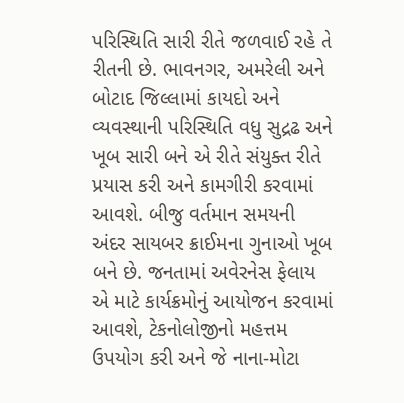પરિસ્થિતિ સારી રીતે જળવાઈ રહે તે રીતની છે. ભાવનગર, અમરેલી અને બોટાદ જિલ્લામાં કાયદો અને વ્યવસ્થાની પરિસ્થિતિ વધુ સુદ્રઢ અને ખૂબ સારી બને એ રીતે સંયુક્ત રીતે પ્રયાસ કરી અને કામગીરી કરવામાં આવશે. બીજુ વર્તમાન સમયની અંદર સાયબર ક્રાઈમના ગુનાઓ ખૂબ બને છે. જનતામાં અવેરનેસ ફેલાય એ માટે કાર્યક્રમોનું આયોજન કરવામાં આવશે, ટેકનોલોજીનો મહત્તમ ઉપયોગ કરી અને જે નાના-મોટા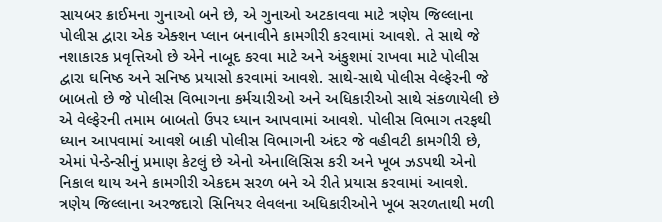સાયબર ક્રાઈમના ગુનાઓ બને છે, એ ગુનાઓ અટકાવવા માટે ત્રણેય જિલ્લાના પોલીસ દ્વારા એક એક્શન પ્લાન બનાવીને કામગીરી કરવામાં આવશે. તે સાથે જે નશાકારક પ્રવૃત્તિઓ છે એને નાબૂદ કરવા માટે અને અંકુશમાં રાખવા માટે પોલીસ દ્વારા ઘનિષ્ઠ અને સનિષ્ઠ પ્રયાસો કરવામાં આવશે. સાથે-સાથે પોલીસ વેલ્ફેરની જે બાબતો છે જે પોલીસ વિભાગના કર્મચારીઓ અને અધિકારીઓ સાથે સંકળાયેલી છે એ વેલ્ફેરની તમામ બાબતો ઉપર ધ્યાન આપવામાં આવશે. પોલીસ વિભાગ તરફથી ધ્યાન આપવામાં આવશે બાકી પોલીસ વિભાગની અંદર જે વહીવટી કામગીરી છે, એમાં પેન્ડેન્સીનું પ્રમાણ કેટલું છે એનો એનાલિસિસ કરી અને ખૂબ ઝડપથી એનો નિકાલ થાય અને કામગીરી એકદમ સરળ બને એ રીતે પ્રયાસ કરવામાં આવશે. ત્રણેય જિલ્લાના અરજદારો સિનિયર લેવલના અધિકારીઓને ખૂબ સરળતાથી મળી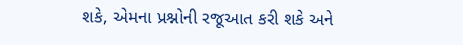શકે, એમના પ્રશ્નોની રજૂઆત કરી શકે અને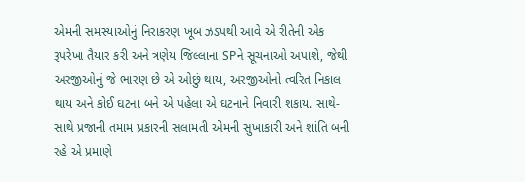એમની સમસ્યાઓનું નિરાકરણ ખૂબ ઝડપથી આવે એ રીતેની એક રૂપરેખા તૈયાર કરી અને ત્રણેય જિલ્લાના SPને સૂચનાઓ અપાશે, જેથી અરજીઓનું જે ભારણ છે એ ઓછું થાય, અરજીઓનો ત્વરિત નિકાલ થાય અને કોઈ ઘટના બને એ પહેલા એ ઘટનાને નિવારી શકાય. સાથે-સાથે પ્રજાની તમામ પ્રકારની સલામતી એમની સુખાકારી અને શાંતિ બની રહે એ પ્રમાણે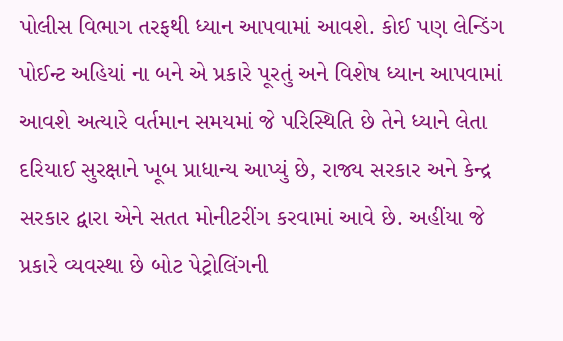પોલીસ વિભાગ તરફથી ધ્યાન આપવામાં આવશે. કોઈ પણ લેન્ડિંગ પોઈન્ટ અહિયાં ના બને એ પ્રકારે પૂરતું અને વિશેષ ધ્યાન આપવામાં આવશે અત્યારે વર્તમાન સમયમાં જે પરિસ્થિતિ છે તેને ધ્યાને લેતા દરિયાઈ સુરક્ષાને ખૂબ પ્રાધાન્ય આપ્યું છે, રાજ્ય સરકાર અને કેન્દ્ર સરકાર દ્વારા એને સતત મોનીટરીંગ કરવામાં આવે છે. અહીંયા જે પ્રકારે વ્યવસ્થા છે બોટ પેટ્રોલિંગની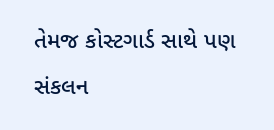તેમજ કોસ્ટગાર્ડ સાથે પણ સંકલન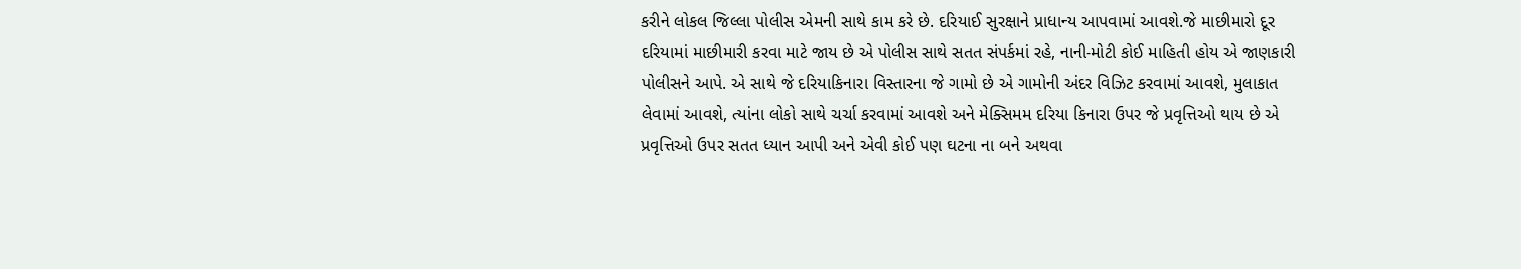કરીને લોકલ જિલ્લા પોલીસ એમની સાથે કામ કરે છે. દરિયાઈ સુરક્ષાને પ્રાધાન્ય આપવામાં આવશે.જે માછીમારો દૂર દરિયામાં માછીમારી કરવા માટે જાય છે એ પોલીસ સાથે સતત સંપર્કમાં રહે, નાની-મોટી કોઈ માહિતી હોય એ જાણકારી પોલીસને આપે. એ સાથે જે દરિયાકિનારા વિસ્તારના જે ગામો છે એ ગામોની અંદર વિઝિટ કરવામાં આવશે, મુલાકાત લેવામાં આવશે, ત્યાંના લોકો સાથે ચર્ચા કરવામાં આવશે અને મેક્સિમમ દરિયા કિનારા ઉપર જે પ્રવૃત્તિઓ થાય છે એ પ્રવૃત્તિઓ ઉપર સતત ધ્યાન આપી અને એવી કોઈ પણ ઘટના ના બને અથવા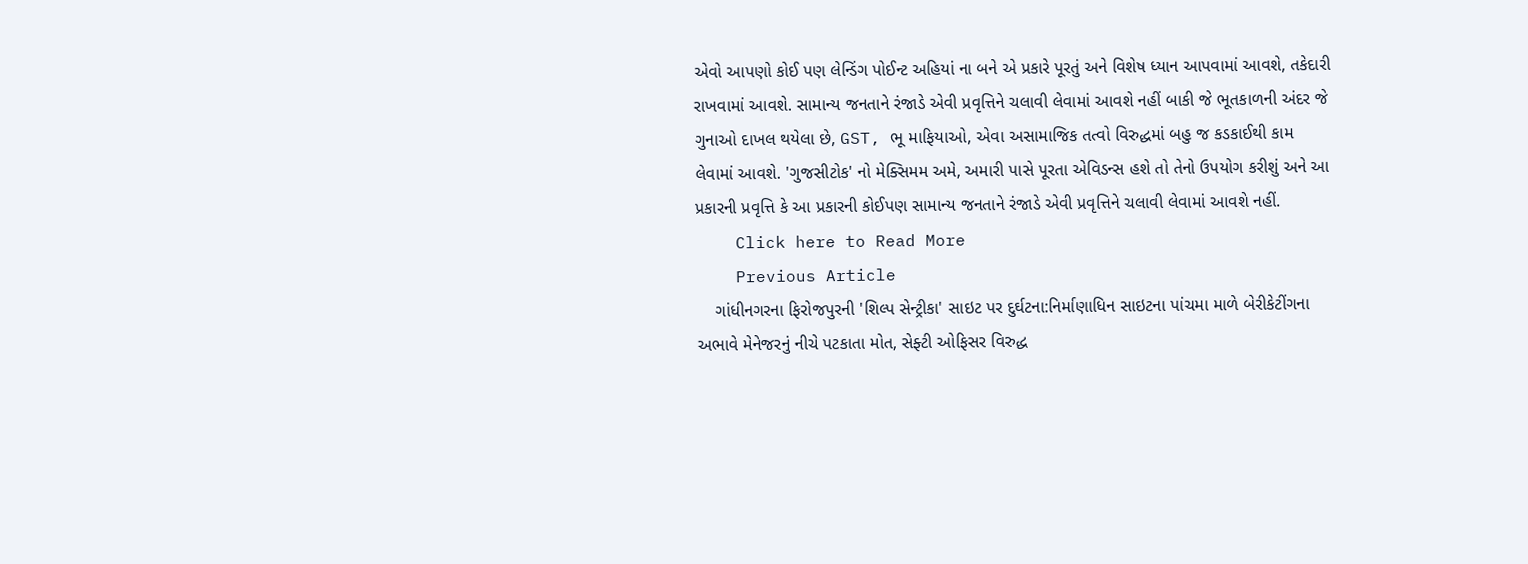એવો આપણો કોઈ પણ લેન્ડિંગ પોઈન્ટ અહિયાં ના બને એ પ્રકારે પૂરતું અને વિશેષ ધ્યાન આપવામાં આવશે, તકેદારી રાખવામાં આવશે. સામાન્ય જનતાને રંજાડે એવી પ્રવૃત્તિને ચલાવી લેવામાં આવશે નહીં બાકી જે ભૂતકાળની અંદર જે ગુનાઓ દાખલ થયેલા છે, GST, ભૂ માફિયાઓ, એવા અસામાજિક તત્વો વિરુદ્ધમાં બહુ જ કડકાઈથી કામ લેવામાં આવશે. 'ગુજસીટોક' નો મેક્સિમમ અમે, અમારી પાસે પૂરતા એવિડન્સ હશે તો તેનો ઉપયોગ કરીશું અને આ પ્રકારની પ્રવૃત્તિ કે આ પ્રકારની કોઈપણ સામાન્ય જનતાને રંજાડે એવી પ્રવૃત્તિને ચલાવી લેવામાં આવશે નહીં.
    Click here to Read More
    Previous Article
    ગાંધીનગરના ફિરોજપુરની 'શિલ્પ સેન્ટ્રીકા' સાઇટ પર દુર્ઘટના:નિર્માણાધિન સાઇટના પાંચમા માળે બેરીકેટીંગના અભાવે મેનેજરનું નીચે પટકાતા મોત, સેફ્ટી ઓફિસર વિરુદ્ધ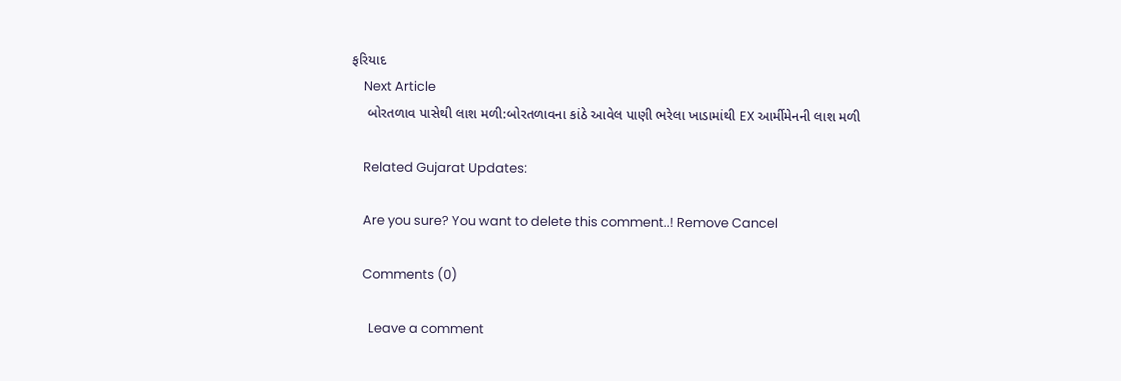ફરિયાદ
    Next Article
    બોરતળાવ પાસેથી લાશ મળી:બોરતળાવના કાંઠે આવેલ પાણી ભરેલા ખાડામાંથી EX આર્મીમેનની લાશ મળી

    Related Gujarat Updates:

    Are you sure? You want to delete this comment..! Remove Cancel

    Comments (0)

      Leave a comment